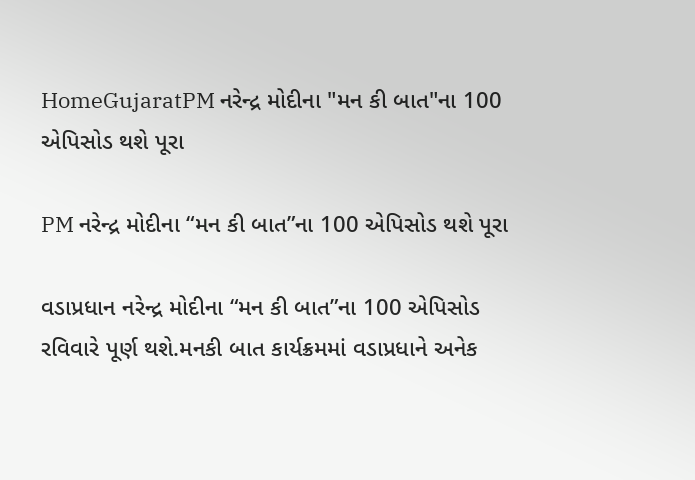HomeGujaratPM નરેન્દ્ર મોદીના "મન કી બાત"ના 100 એપિસોડ થશે પૂરા

PM નરેન્દ્ર મોદીના “મન કી બાત”ના 100 એપિસોડ થશે પૂરા

વડાપ્રધાન નરેન્દ્ર મોદીના “મન કી બાત”ના 100 એપિસોડ રવિવારે પૂર્ણ થશે.મનકી બાત કાર્યક્રમમાં વડાપ્રધાને અનેક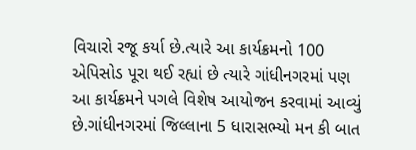વિચારો રજૂ કર્યા છે.ત્યારે આ કાર્યક્રમનો 100 એપિસોડ પૂરા થઈ રહ્યાં છે ત્યારે ગાંધીનગરમાં પણ આ કાર્યક્રમને પગલે વિશેષ આયોજન કરવામાં આવ્યું છે.ગાંધીનગરમાં જિલ્લાના 5 ધારાસભ્યો મન કી બાત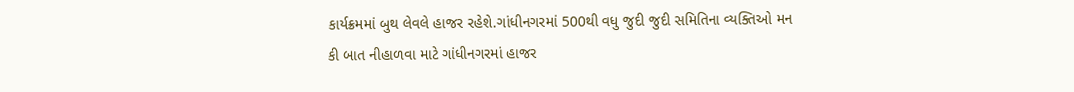કાર્યક્રમમાં બુથ લેવલે હાજર રહેશે.ગાંધીનગરમાં 500થી વધુ જુદી જુદી સમિતિના વ્યક્તિઓ મન કી બાત નીહાળવા માટે ગાંધીનગરમાં હાજર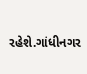રહેશે.ગાંધીનગર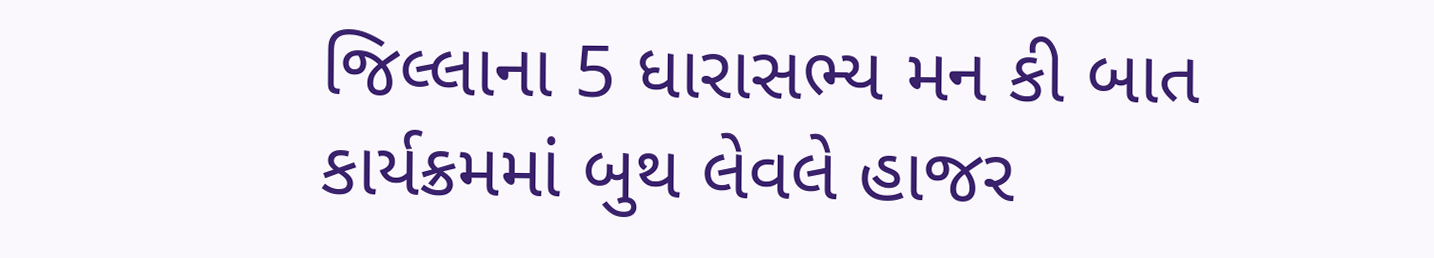જિલ્લાના 5 ધારાસભ્ય મન કી બાત કાર્યક્રમમાં બુથ લેવલે હાજર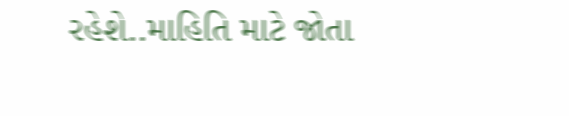રહેશે..માહિતિ માટે જોતા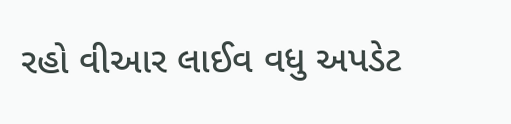રહો વીઆર લાઈવ વધુ અપડેટ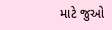માટે જુઓ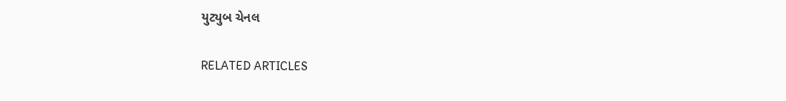યુટ્યુબ ચેનલ

RELATED ARTICLES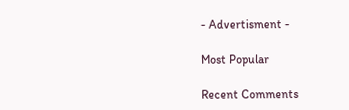- Advertisment -

Most Popular

Recent Comments